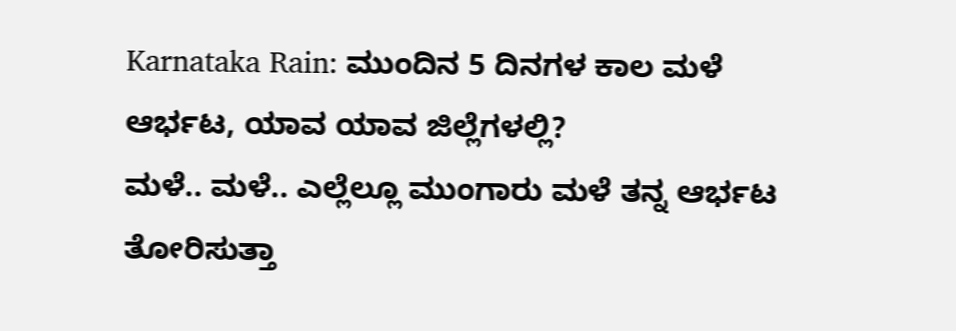Karnataka Rain: ಮುಂದಿನ 5 ದಿನಗಳ ಕಾಲ ಮಳೆ ಆರ್ಭಟ, ಯಾವ ಯಾವ ಜಿಲ್ಲೆಗಳಲ್ಲಿ?
ಮಳೆ.. ಮಳೆ.. ಎಲ್ಲೆಲ್ಲೂ ಮುಂಗಾರು ಮಳೆ ತನ್ನ ಆರ್ಭಟ ತೋರಿಸುತ್ತಾ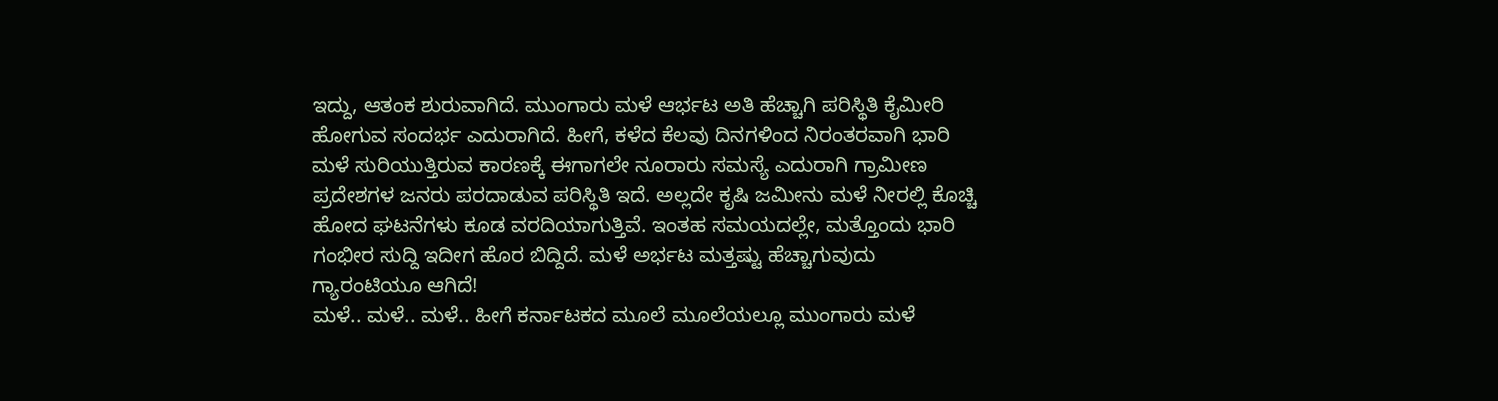ಇದ್ದು, ಆತಂಕ ಶುರುವಾಗಿದೆ. ಮುಂಗಾರು ಮಳೆ ಆರ್ಭಟ ಅತಿ ಹೆಚ್ಚಾಗಿ ಪರಿಸ್ಥಿತಿ ಕೈಮೀರಿ ಹೋಗುವ ಸಂದರ್ಭ ಎದುರಾಗಿದೆ. ಹೀಗೆ, ಕಳೆದ ಕೆಲವು ದಿನಗಳಿಂದ ನಿರಂತರವಾಗಿ ಭಾರಿ ಮಳೆ ಸುರಿಯುತ್ತಿರುವ ಕಾರಣಕ್ಕೆ ಈಗಾಗಲೇ ನೂರಾರು ಸಮಸ್ಯೆ ಎದುರಾಗಿ ಗ್ರಾಮೀಣ ಪ್ರದೇಶಗಳ ಜನರು ಪರದಾಡುವ ಪರಿಸ್ಥಿತಿ ಇದೆ. ಅಲ್ಲದೇ ಕೃಷಿ ಜಮೀನು ಮಳೆ ನೀರಲ್ಲಿ ಕೊಚ್ಚಿ ಹೋದ ಘಟನೆಗಳು ಕೂಡ ವರದಿಯಾಗುತ್ತಿವೆ. ಇಂತಹ ಸಮಯದಲ್ಲೇ, ಮತ್ತೊಂದು ಭಾರಿ ಗಂಭೀರ ಸುದ್ದಿ ಇದೀಗ ಹೊರ ಬಿದ್ದಿದೆ. ಮಳೆ ಅರ್ಭಟ ಮತ್ತಷ್ಟು ಹೆಚ್ಚಾಗುವುದು ಗ್ಯಾರಂಟಿಯೂ ಆಗಿದೆ!
ಮಳೆ.. ಮಳೆ.. ಮಳೆ.. ಹೀಗೆ ಕರ್ನಾಟಕದ ಮೂಲೆ ಮೂಲೆಯಲ್ಲೂ ಮುಂಗಾರು ಮಳೆ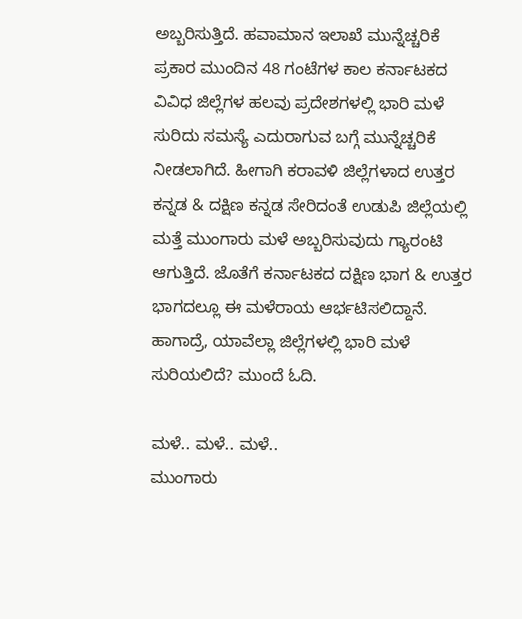ಅಬ್ಬರಿಸುತ್ತಿದೆ. ಹವಾಮಾನ ಇಲಾಖೆ ಮುನ್ನೆಚ್ಚರಿಕೆ ಪ್ರಕಾರ ಮುಂದಿನ 48 ಗಂಟೆಗಳ ಕಾಲ ಕರ್ನಾಟಕದ ವಿವಿಧ ಜಿಲ್ಲೆಗಳ ಹಲವು ಪ್ರದೇಶಗಳಲ್ಲಿ ಭಾರಿ ಮಳೆ ಸುರಿದು ಸಮಸ್ಯೆ ಎದುರಾಗುವ ಬಗ್ಗೆ ಮುನ್ನೆಚ್ಚರಿಕೆ ನೀಡಲಾಗಿದೆ. ಹೀಗಾಗಿ ಕರಾವಳಿ ಜಿಲ್ಲೆಗಳಾದ ಉತ್ತರ ಕನ್ನಡ & ದಕ್ಷಿಣ ಕನ್ನಡ ಸೇರಿದಂತೆ ಉಡುಪಿ ಜಿಲ್ಲೆಯಲ್ಲಿ ಮತ್ತೆ ಮುಂಗಾರು ಮಳೆ ಅಬ್ಬರಿಸುವುದು ಗ್ಯಾರಂಟಿ ಆಗುತ್ತಿದೆ. ಜೊತೆಗೆ ಕರ್ನಾಟಕದ ದಕ್ಷಿಣ ಭಾಗ & ಉತ್ತರ ಭಾಗದಲ್ಲೂ ಈ ಮಳೆರಾಯ ಆರ್ಭಟಿಸಲಿದ್ದಾನೆ. ಹಾಗಾದ್ರೆ, ಯಾವೆಲ್ಲಾ ಜಿಲ್ಲೆಗಳಲ್ಲಿ ಭಾರಿ ಮಳೆ ಸುರಿಯಲಿದೆ? ಮುಂದೆ ಓದಿ.

ಮಳೆ.. ಮಳೆ.. ಮಳೆ..
ಮುಂಗಾರು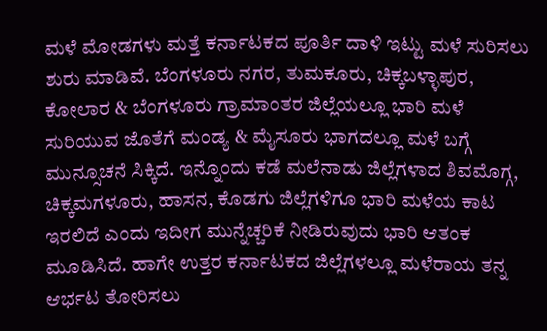ಮಳೆ ಮೋಡಗಳು ಮತ್ತೆ ಕರ್ನಾಟಕದ ಪೂರ್ತಿ ದಾಳಿ ಇಟ್ಟು ಮಳೆ ಸುರಿಸಲು ಶುರು ಮಾಡಿವೆ. ಬೆಂಗಳೂರು ನಗರ, ತುಮಕೂರು, ಚಿಕ್ಕಬಳ್ಳಾಪುರ, ಕೋಲಾರ & ಬೆಂಗಳೂರು ಗ್ರಾಮಾಂತರ ಜಿಲ್ಲೆಯಲ್ಲೂ ಭಾರಿ ಮಳೆ ಸುರಿಯುವ ಜೊತೆಗೆ ಮಂಡ್ಯ & ಮೈಸೂರು ಭಾಗದಲ್ಲೂ ಮಳೆ ಬಗ್ಗೆ ಮುನ್ಸೂಚನೆ ಸಿಕ್ಕಿದೆ. ಇನ್ನೊಂದು ಕಡೆ ಮಲೆನಾಡು ಜಿಲ್ಲೆಗಳಾದ ಶಿವಮೊಗ್ಗ, ಚಿಕ್ಕಮಗಳೂರು, ಹಾಸನ, ಕೊಡಗು ಜಿಲ್ಲೆಗಳಿಗೂ ಭಾರಿ ಮಳೆಯ ಕಾಟ ಇರಲಿದೆ ಎಂದು ಇದೀಗ ಮುನ್ನೆಚ್ಚರಿಕೆ ನೀಡಿರುವುದು ಭಾರಿ ಆತಂಕ ಮೂಡಿಸಿದೆ. ಹಾಗೇ ಉತ್ತರ ಕರ್ನಾಟಕದ ಜಿಲ್ಲೆಗಳಲ್ಲೂ ಮಳೆರಾಯ ತನ್ನ ಆರ್ಭಟ ತೋರಿಸಲು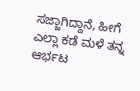ಸಜ್ಜಾಗಿದ್ದಾನೆ, ಹೀಗೆ ಎಲ್ಲಾ ಕಡೆ ಮಳೆ ತನ್ನ ಆರ್ಭಟ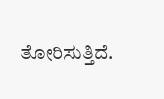ತೋರಿಸುತ್ತಿದೆ.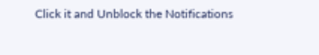Click it and Unblock the Notifications